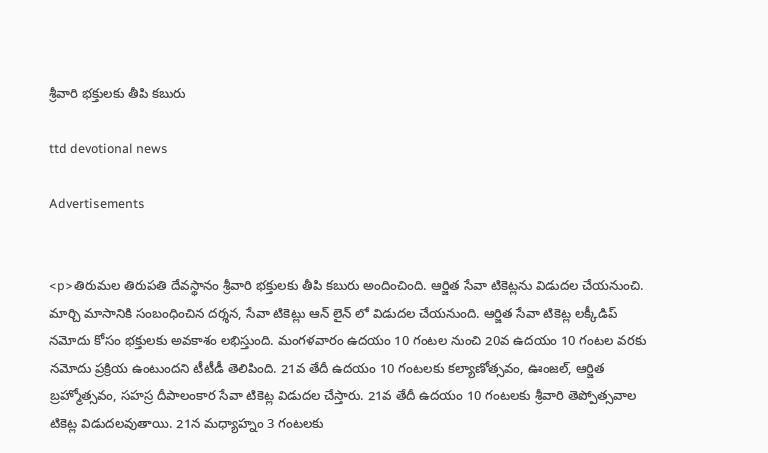శ్రీవారి భక్తులకు తీపి కబురు

ttd devotional news

Advertisements


<p>తిరుమల తిరుపతి దేవస్థానం శ్రీవారి భక్తులకు తీపి కబురు అందించింది. ఆర్జిత సేవా టికెట్లను విడుదల చేయనుంచి. మార్చి మాసానికి సంబంధించిన దర్శన, సేవా టికెట్లు ఆన్ లైన్ లో విడుదల చేయనుంది. ఆర్జిత సేవా టికెట్ల లక్కీడిప్ నమోదు కోసం భక్తులకు అవకాశం లభిస్తుంది. మంగళవారం ఉదయం 10 గంటల నుంచి 20వ ఉదయం 10 గంటల వరకు నమోదు ప్రక్రియ ఉంటుందని టీటీడీ తెలిపింది. 21వ తేదీ ఉదయం 10 గంటలకు కల్యాణోత్సవం, ఊంజల్, ఆర్జిత బ్రహ్మోత్సవం, సహస్ర దీపాలంకార సేవా టికెట్ల విడుదల చేస్తారు. 21వ తేదీ ఉదయం 10 గంటలకు శ్రీవారి తెప్పోత్సవాల టికెట్ల విడుదలవుతాయి. 21న మధ్యాహ్నం 3 గంటలకు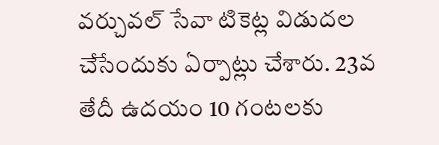వర్చువల్ సేవా టికెట్ల విడుదల చేసేందుకు ఏర్పాట్లు చేశారు. 23వ తేదీ ఉదయం 10 గంటలకు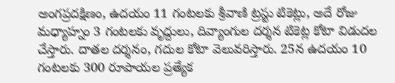అంగప్రదక్షిణం, ఉదయం 11 గంటలకు శ్రీవాణి ట్రస్టు టికెట్లు, అదే రోజు మధ్యాహ్నం 3 గంటలకు వృద్దులు, దివ్యాంగుల దర్శన టికెట్ల కోటా విడుదల చేస్తారు. దాతల దర్శనం, గదుల కోటా వెలువరిస్తారు. 25న ఉదయం 10 గంటలకు 300 రూపాయల ప్రత్యేక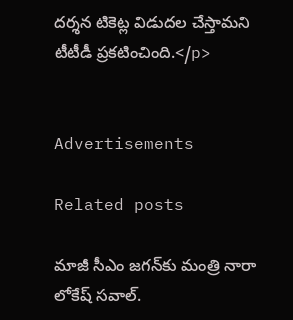దర్శన టికెట్ల విడుదల చేస్తామని టీటీడీ ప్రకటించింది.</p>


Advertisements

Related posts

మాజీ సీఎం జగన్‍కు మంత్రి నారా లోకేష్ సవాల్.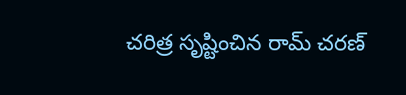చరిత్ర సృష్టించిన రామ్ చరణ్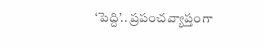‘పెద్ది’.. ప్రపంచవ్యాప్తంగా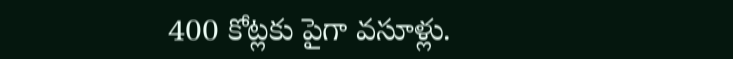400 కోట్లకు పైగా వసూళ్లు.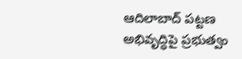ఆదిలాబాద్ పట్టణ అభివృద్ధిపై ప్రభుత్వం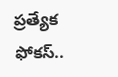ప్రత్యేక ఫోకస్..